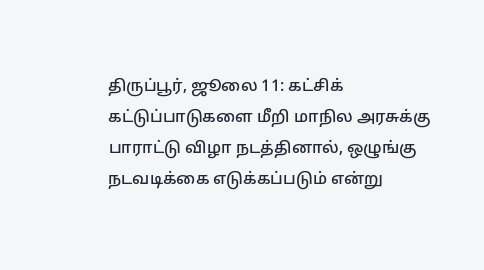திருப்பூர், ஜூலை 11: கட்சிக் கட்டுப்பாடுகளை மீறி மாநில அரசுக்கு பாராட்டு விழா நடத்தினால், ஒழுங்கு நடவடிக்கை எடுக்கப்படும் என்று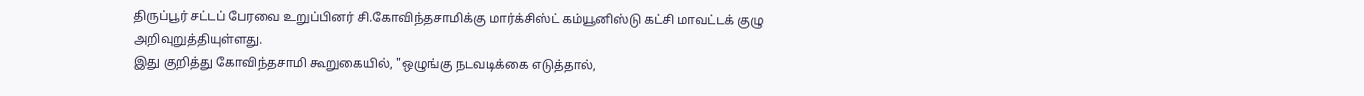திருப்பூர் சட்டப் பேரவை உறுப்பினர் சி.கோவிந்தசாமிக்கு மார்க்சிஸ்ட் கம்யூனிஸ்டு கட்சி மாவட்டக் குழு அறிவுறுத்தியுள்ளது.
இது குறித்து கோவிந்தசாமி கூறுகையில், "ஒழுங்கு நடவடிக்கை எடுத்தால்,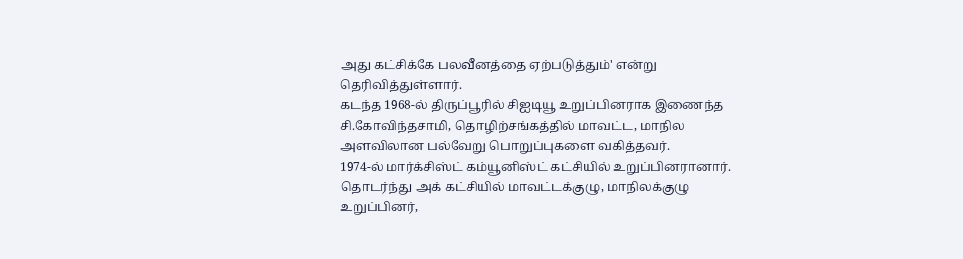அது கட்சிக்கே பலவீனத்தை ஏற்படுத்தும்' என்று தெரிவித்துள்ளார்.
கடந்த 1968-ல் திருப்பூரில் சிஐடியூ உறுப்பினராக இணைந்த சி.கோவிந்தசாமி, தொழிற்சங்கத்தில் மாவட்ட, மாநில அளவிலான பல்வேறு பொறுப்புகளை வகித்தவர்.
1974-ல் மார்க்சிஸ்ட் கம்யூனிஸ்ட் கட்சியில் உறுப்பினரானார். தொடர்ந்து அக் கட்சியில் மாவட்டக்குழு, மாநிலக்குழு உறுப்பினர்,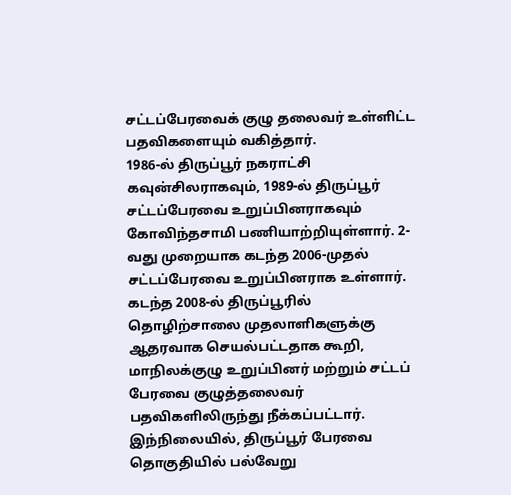சட்டப்பேரவைக் குழு தலைவர் உள்ளிட்ட பதவிகளையும் வகித்தார்.
1986-ல் திருப்பூர் நகராட்சி கவுன்சிலராகவும், 1989-ல் திருப்பூர் சட்டப்பேரவை உறுப்பினராகவும் கோவிந்தசாமி பணியாற்றியுள்ளார். 2-வது முறையாக கடந்த 2006-முதல் சட்டப்பேரவை உறுப்பினராக உள்ளார்.
கடந்த 2008-ல் திருப்பூரில் தொழிற்சாலை முதலாளிகளுக்கு ஆதரவாக செயல்பட்டதாக கூறி, மாநிலக்குழு உறுப்பினர் மற்றும் சட்டப் பேரவை குழுத்தலைவர் பதவிகளிலிருந்து நீக்கப்பட்டார்.
இந்நிலையில், திருப்பூர் பேரவை தொகுதியில் பல்வேறு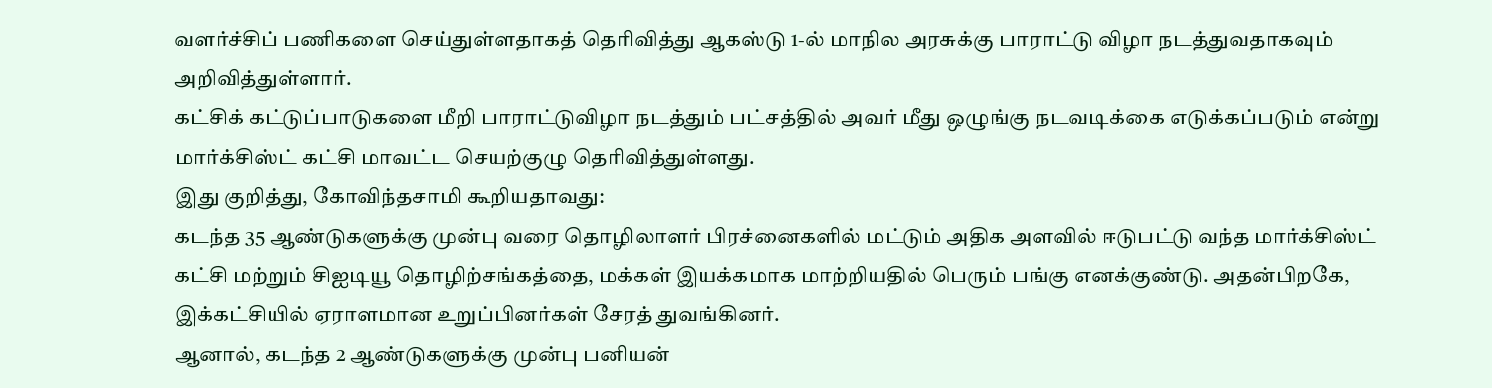வளர்ச்சிப் பணிகளை செய்துள்ளதாகத் தெரிவித்து ஆகஸ்டு 1-ல் மாநில அரசுக்கு பாராட்டு விழா நடத்துவதாகவும் அறிவித்துள்ளார்.
கட்சிக் கட்டுப்பாடுகளை மீறி பாராட்டுவிழா நடத்தும் பட்சத்தில் அவர் மீது ஒழுங்கு நடவடிக்கை எடுக்கப்படும் என்று மார்க்சிஸ்ட் கட்சி மாவட்ட செயற்குழு தெரிவித்துள்ளது.
இது குறித்து, கோவிந்தசாமி கூறியதாவது:
கடந்த 35 ஆண்டுகளுக்கு முன்பு வரை தொழிலாளர் பிரச்னைகளில் மட்டும் அதிக அளவில் ஈடுபட்டு வந்த மார்க்சிஸ்ட் கட்சி மற்றும் சிஐடியூ தொழிற்சங்கத்தை, மக்கள் இயக்கமாக மாற்றியதில் பெரும் பங்கு எனக்குண்டு. அதன்பிறகே, இக்கட்சியில் ஏராளமான உறுப்பினர்கள் சேரத் துவங்கினர்.
ஆனால், கடந்த 2 ஆண்டுகளுக்கு முன்பு பனியன்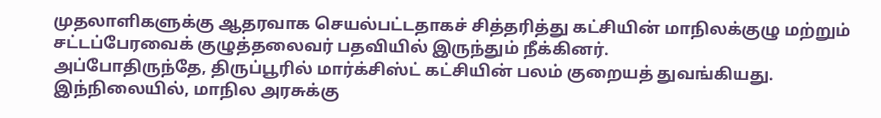முதலாளிகளுக்கு ஆதரவாக செயல்பட்டதாகச் சித்தரித்து கட்சியின் மாநிலக்குழு மற்றும் சட்டப்பேரவைக் குழுத்தலைவர் பதவியில் இருந்தும் நீக்கினர்.
அப்போதிருந்தே, திருப்பூரில் மார்க்சிஸ்ட் கட்சியின் பலம் குறையத் துவங்கியது.
இந்நிலையில், மாநில அரசுக்கு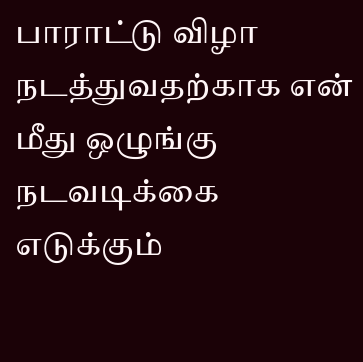பாராட்டு விழா நடத்துவதற்காக என் மீது ஒழுங்கு நடவடிக்கை எடுக்கும்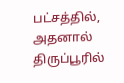பட்சத்தில், அதனால் திருப்பூரில்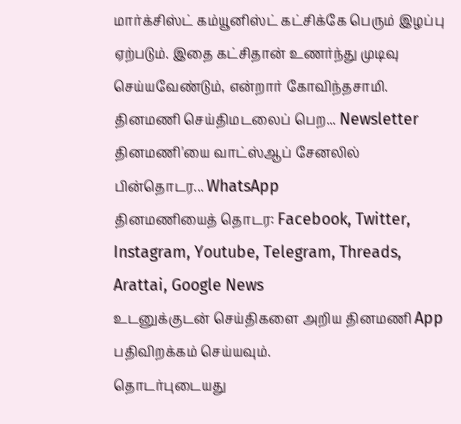மார்க்சிஸ்ட் கம்யூனிஸ்ட் கட்சிக்கே பெரும் இழப்பு ஏற்படும். இதை கட்சிதான் உணர்ந்து முடிவு செய்யவேண்டும், என்றார் கோவிந்தசாமி.
தினமணி செய்திமடலைப் பெற... Newsletter
தினமணி'யை வாட்ஸ்ஆப் சேனலில் பின்தொடர... WhatsApp
தினமணியைத் தொடர: Facebook, Twitter, Instagram, Youtube, Telegram, Threads, Arattai, Google News
உடனுக்குடன் செய்திகளை அறிய தினமணி App பதிவிறக்கம் செய்யவும்.
தொடர்புடையது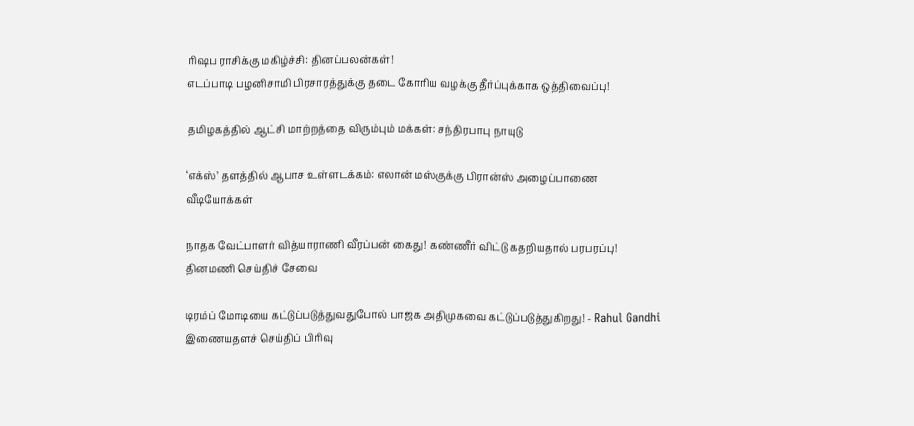ரிஷப ராசிக்கு மகிழ்ச்சி: தினப்பலன்கள்!
எடப்பாடி பழனிசாமி பிரசாரத்துக்கு தடை கோரிய வழக்கு தீர்ப்புக்காக ஒத்திவைப்பு!

தமிழகத்தில் ஆட்சி மாற்றத்தை விரும்பும் மக்கள்: சந்திரபாபு நாயுடு

‘எக்ஸ்’ தளத்தில் ஆபாச உள்ளடக்கம்: எலான் மஸ்குக்கு பிரான்ஸ் அழைப்பாணை
வீடியோக்கள்

நாதக வேட்பாளர் வித்யாராணி வீரப்பன் கைது! கண்ணீர் விட்டு கதறியதால் பரபரப்பு!
தினமணி செய்திச் சேவை

டிரம்ப் மோடியை கட்டுப்படுத்துவதுபோல் பாஜக அதிமுகவை கட்டுப்படுத்துகிறது! - Rahul Gandhi
இணையதளச் செய்திப் பிரிவு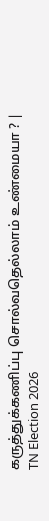கருத்துக்கணிப்பு சொல்வதெல்லாம் உண்மையா ? | TN Election 2026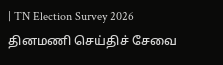| TN Election Survey 2026
தினமணி செய்திச் சேவை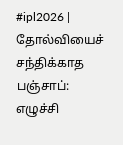#ipl2026 | தோல்வியைச் சந்திக்காத பஞ்சாப்: எழுச்சி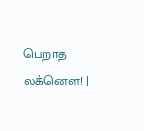பெறாத லக்னௌ! |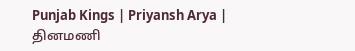Punjab Kings | Priyansh Arya |
தினமணி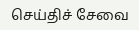செய்திச் சேவை